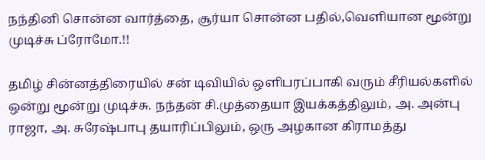நந்தினி சொன்ன வார்த்தை, சூர்யா சொன்ன பதில்,வெளியான மூன்று முடிச்சு ப்ரோமோ.!!

தமிழ் சின்னத்திரையில் சன் டிவியில் ஒளிபரப்பாகி வரும் சீரியல்களில் ஒன்று மூன்று முடிச்சு. நந்தன் சி.முத்தையா இயக்கத்திலும், அ. அன்பு ராஜா, அ. சுரேஷ்பாபு தயாரிப்பிலும், ஒரு அழகான கிராமத்து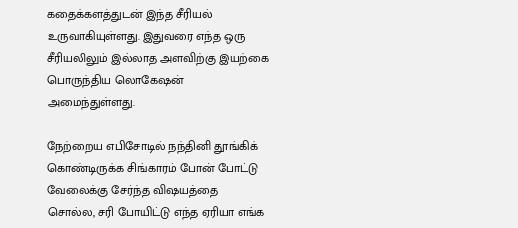கதைக்களத்துடன் இந்த சீரியல் உருவாகியுள்ளது. இதுவரை எந்த ஒரு சீரியலிலும் இல்லாத அளவிற்கு இயற்கை பொருந்திய லொகேஷன் அமைந்துள்ளது.

நேற்றைய எபிசோடில் நந்தினி தூங்கிக் கொண்டிருக்க சிங்காரம் போன் போட்டு வேலைக்கு சேர்ந்த விஷயத்தை சொல்ல, சரி போயிட்டு எந்த ஏரியா எங்க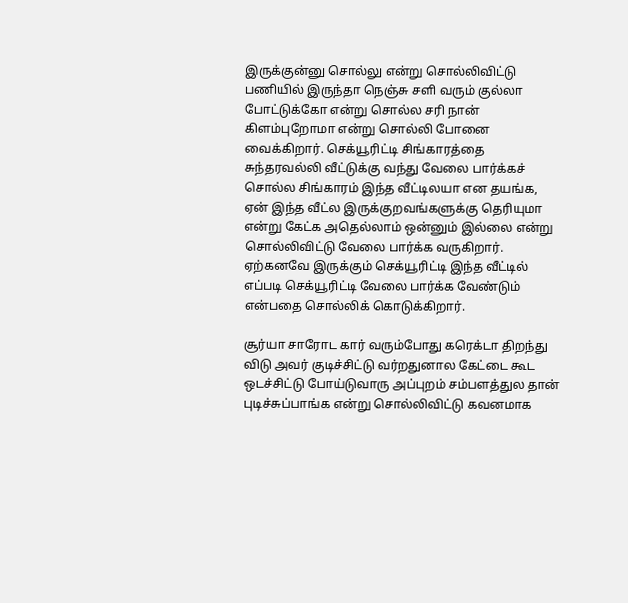இருக்குன்னு சொல்லு என்று சொல்லிவிட்டு பணியில் இருந்தா நெஞ்சு சளி வரும் குல்லா போட்டுக்கோ என்று சொல்ல சரி நான் கிளம்புறோமா என்று சொல்லி போனை வைக்கிறார். செக்யூரிட்டி சிங்காரத்தை சுந்தரவல்லி வீட்டுக்கு வந்து வேலை பார்க்கச் சொல்ல சிங்காரம் இந்த வீட்டிலயா என தயங்க, ஏன் இந்த வீட்ல இருக்குறவங்களுக்கு தெரியுமா என்று கேட்க அதெல்லாம் ஒன்னும் இல்லை என்று சொல்லிவிட்டு வேலை பார்க்க வருகிறார். ஏற்கனவே இருக்கும் செக்யூரிட்டி இந்த வீட்டில் எப்படி செக்யூரிட்டி வேலை பார்க்க வேண்டும் என்பதை சொல்லிக் கொடுக்கிறார்.

சூர்யா சாரோட கார் வரும்போது கரெக்டா திறந்து விடு அவர் குடிச்சிட்டு வர்றதுனால கேட்டை கூட ஒடச்சிட்டு போய்டுவாரு அப்புறம் சம்பளத்துல தான் புடிச்சுப்பாங்க என்று சொல்லிவிட்டு கவனமாக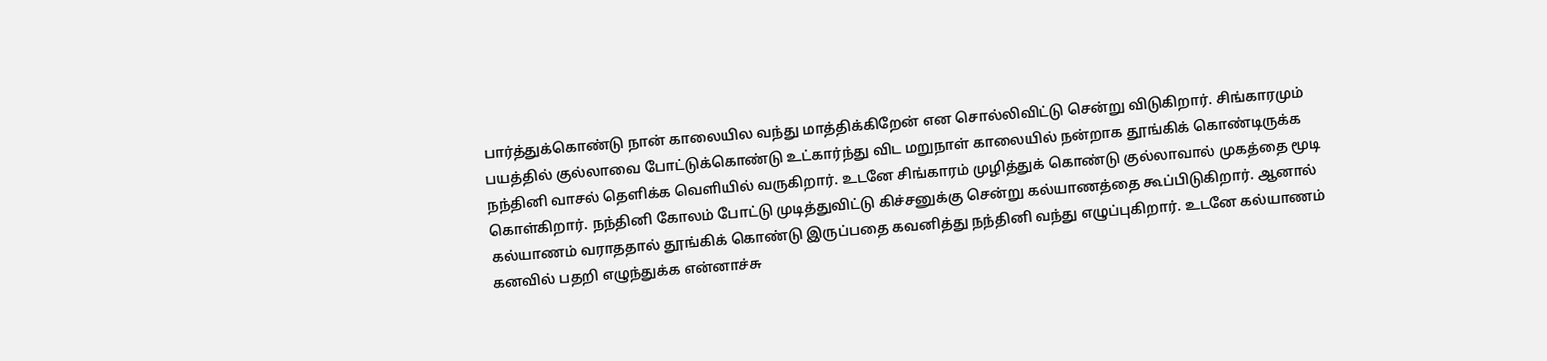பார்த்துக்கொண்டு நான் காலையில வந்து மாத்திக்கிறேன் என சொல்லிவிட்டு சென்று விடுகிறார். சிங்காரமும் பயத்தில் குல்லாவை போட்டுக்கொண்டு உட்கார்ந்து விட மறுநாள் காலையில் நன்றாக தூங்கிக் கொண்டிருக்க நந்தினி வாசல் தெளிக்க வெளியில் வருகிறார். உடனே சிங்காரம் முழித்துக் கொண்டு குல்லாவால் முகத்தை மூடி கொள்கிறார். நந்தினி கோலம் போட்டு முடித்துவிட்டு கிச்சனுக்கு சென்று கல்யாணத்தை கூப்பிடுகிறார். ஆனால் கல்யாணம் வராததால் தூங்கிக் கொண்டு இருப்பதை கவனித்து நந்தினி வந்து எழுப்புகிறார். உடனே கல்யாணம் கனவில் பதறி எழுந்துக்க என்னாச்சு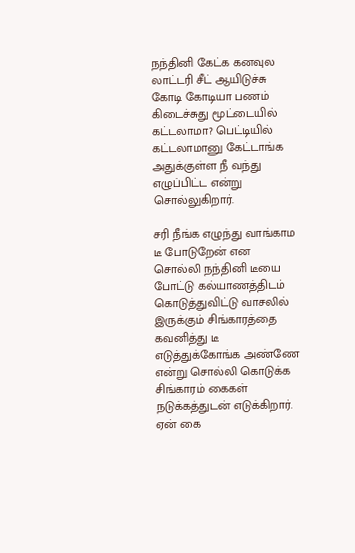நந்தினி கேட்க கனவுல லாட்டரி சீட் ஆயிடுச்சு கோடி கோடியா பணம் கிடைச்சுது மூட்டையில் கட்டலாமா? பெட்டியில் கட்டலாமானு கேட்டாங்க அதுக்குள்ள நீ வந்து எழுப்பிட்ட என்று சொல்லுகிறார்.

சரி நீங்க எழுந்து வாங்காம டீ போடுறேன் என சொல்லி நந்தினி டீயை போட்டு கல்யாணத்திடம் கொடுத்துவிட்டு வாசலில் இருக்கும் சிங்காரத்தை கவனித்து டீ எடுத்துக்கோங்க அண்ணே என்று சொல்லி கொடுக்க சிங்காரம் கைகள் நடுக்கத்துடன் எடுக்கிறார். ஏன் கை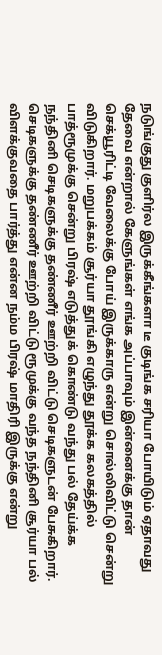நடுங்குது குளிர்ல இருக்கீங்களா டீ குடிங்க சரியா போயிடும் ஏதாவது தேவை என்றால் கேளுங்கள் எங்க அப்பாவும் இன்னைக்கு தான் செக்யூரிட்டி வேலைக்கு போய் இருக்காரு என்று சொல்லிவிட்டு சென்று விடுகிறார். மறுபக்கம் சூர்யா தூங்கி எழுந்து தூக்க கலகத்தில் பாத்ரூமுக்கு சென்று பிரஷ் எடுத்துக் கொண்டு வந்து பல் தேய்க்க நந்தினி செடிகளுக்கு தண்ணீர் ஊற்றி விட்டு செடிகளுடன் பேசுகிறார். செடிகளுக்கு தண்ணீர் ஊற்றி விட்டு ரூமுக்கு வந்த நந்தினி சூர்யா பல் விளக்குவதை பார்த்து என்ன நம்ம பிரஷ் மாதிரி இருக்கு என்று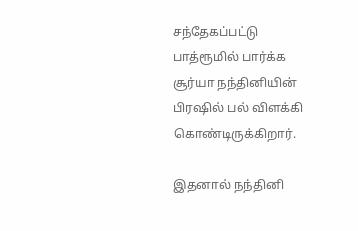சந்தேகப்பட்டு பாத்ரூமில் பார்க்க சூர்யா நந்தினியின் பிரஷில் பல் விளக்கி கொண்டிருக்கிறார்.

இதனால் நந்தினி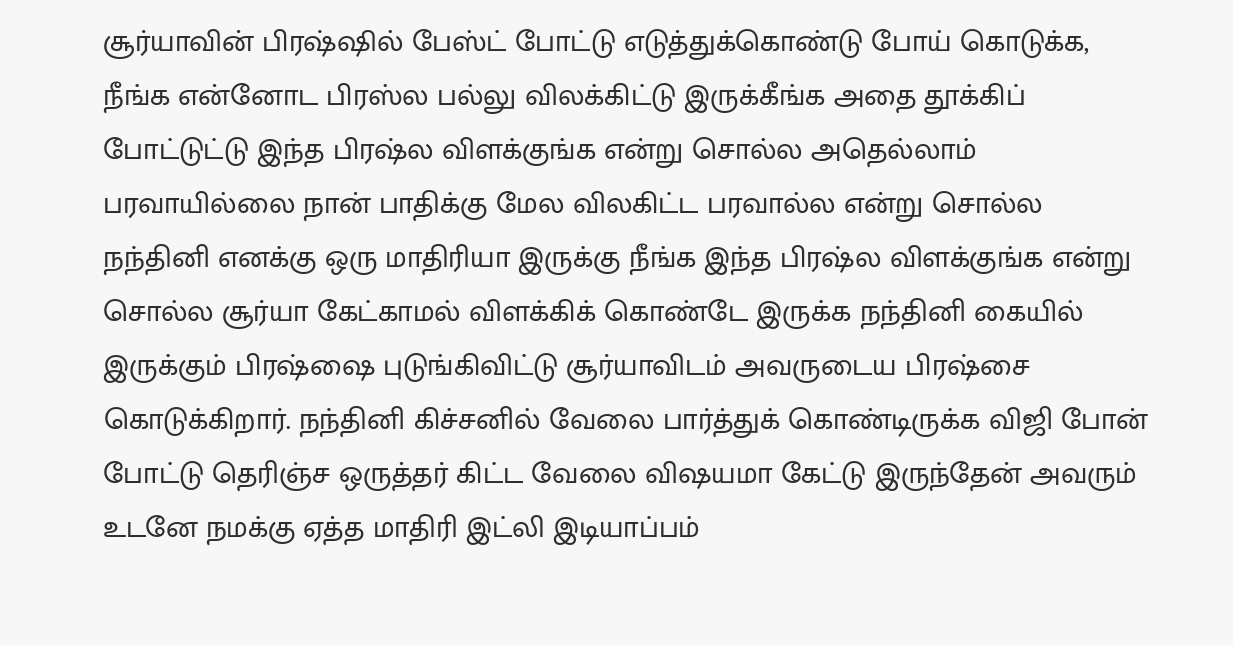சூர்யாவின் பிரஷ்ஷில் பேஸ்ட் போட்டு எடுத்துக்கொண்டு போய் கொடுக்க, நீங்க என்னோட பிரஸ்ல பல்லு விலக்கிட்டு இருக்கீங்க அதை தூக்கிப் போட்டுட்டு இந்த பிரஷ்ல விளக்குங்க என்று சொல்ல அதெல்லாம் பரவாயில்லை நான் பாதிக்கு மேல விலகிட்ட பரவால்ல என்று சொல்ல நந்தினி எனக்கு ஒரு மாதிரியா இருக்கு நீங்க இந்த பிரஷ்ல விளக்குங்க என்று சொல்ல சூர்யா கேட்காமல் விளக்கிக் கொண்டே இருக்க நந்தினி கையில் இருக்கும் பிரஷ்ஷை புடுங்கிவிட்டு சூர்யாவிடம் அவருடைய பிரஷ்சை கொடுக்கிறார். நந்தினி கிச்சனில் வேலை பார்த்துக் கொண்டிருக்க விஜி போன் போட்டு தெரிஞ்ச ஒருத்தர் கிட்ட வேலை விஷயமா கேட்டு இருந்தேன் அவரும் உடனே நமக்கு ஏத்த மாதிரி இட்லி இடியாப்பம்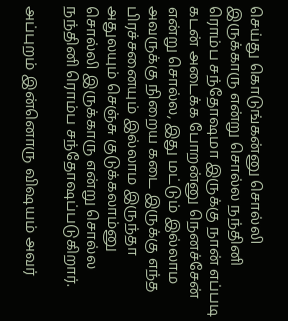செய்து கொடுங்கன்னு சொல்லி இருக்காரு என்று சொல்ல நந்தினி ரொம்ப சந்தோஷமா இருக்கு நான் எப்படி கடன் அடைக்க போறன்னு நெனச்சேன் என்று சொல்ல, இது மட்டும் இல்லாம அவருக்கு நிறைய கடை இருக்கு எந்த பிரச்சனையும் இல்லாம இருந்தா அதுலயும் செஞ்சு குடுக்கலாம்னு சொல்லி இருக்காரு என்று சொல்ல நந்தினி ரொம்ப சந்தோஷப்படுகிறார்.

அப்புறம் இன்னொரு விஷயம் அவர்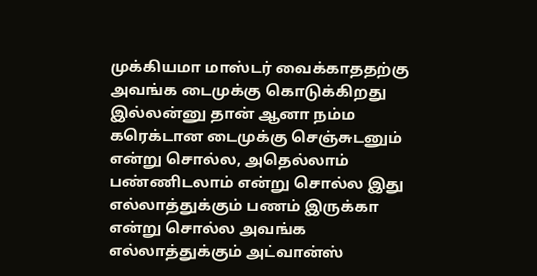முக்கியமா மாஸ்டர் வைக்காததற்கு அவங்க டைமுக்கு கொடுக்கிறது இல்லன்னு தான் ஆனா நம்ம கரெக்டான டைமுக்கு செஞ்சுடனும் என்று சொல்ல, அதெல்லாம் பண்ணிடலாம் என்று சொல்ல இது எல்லாத்துக்கும் பணம் இருக்கா என்று சொல்ல அவங்க எல்லாத்துக்கும் அட்வான்ஸ்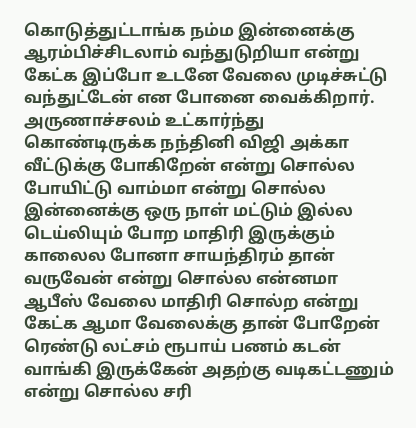கொடுத்துட்டாங்க நம்ம இன்னைக்கு ஆரம்பிச்சிடலாம் வந்துடுறியா என்று கேட்க இப்போ உடனே வேலை முடிச்சுட்டு வந்துட்டேன் என போனை வைக்கிறார். அருணாச்சலம் உட்கார்ந்து கொண்டிருக்க நந்தினி விஜி அக்கா வீட்டுக்கு போகிறேன் என்று சொல்ல போயிட்டு வாம்மா என்று சொல்ல இன்னைக்கு ஒரு நாள் மட்டும் இல்ல டெய்லியும் போற மாதிரி இருக்கும் காலைல போனா சாயந்திரம் தான் வருவேன் என்று சொல்ல என்னமா ஆபீஸ் வேலை மாதிரி சொல்ற என்று கேட்க ஆமா வேலைக்கு தான் போறேன் ரெண்டு லட்சம் ரூபாய் பணம் கடன் வாங்கி இருக்கேன் அதற்கு வடிகட்டணும் என்று சொல்ல சரி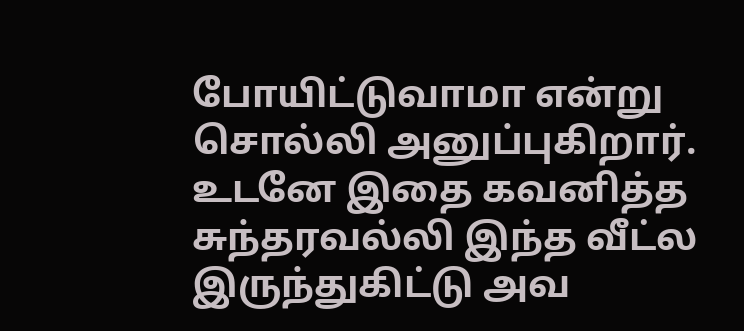போயிட்டுவாமா என்று சொல்லி அனுப்புகிறார். உடனே இதை கவனித்த சுந்தரவல்லி இந்த வீட்ல இருந்துகிட்டு அவ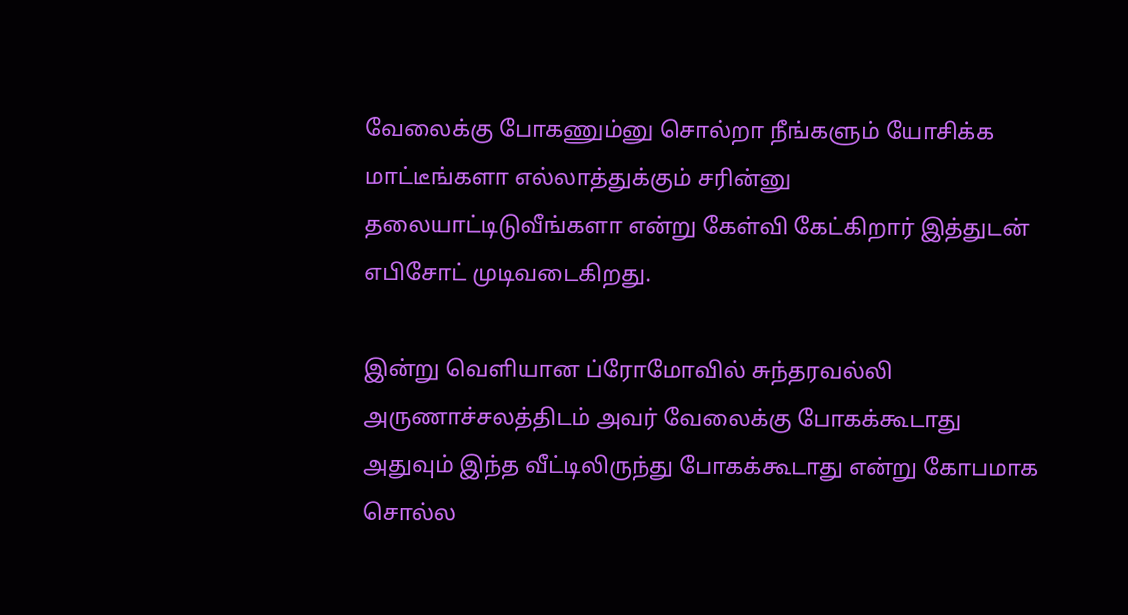வேலைக்கு போகணும்னு சொல்றா நீங்களும் யோசிக்க மாட்டீங்களா எல்லாத்துக்கும் சரின்னு தலையாட்டிடுவீங்களா என்று கேள்வி கேட்கிறார் இத்துடன் எபிசோட் முடிவடைகிறது.

இன்று வெளியான ப்ரோமோவில் சுந்தரவல்லி அருணாச்சலத்திடம் அவர் வேலைக்கு போகக்கூடாது அதுவும் இந்த வீட்டிலிருந்து போகக்கூடாது என்று கோபமாக சொல்ல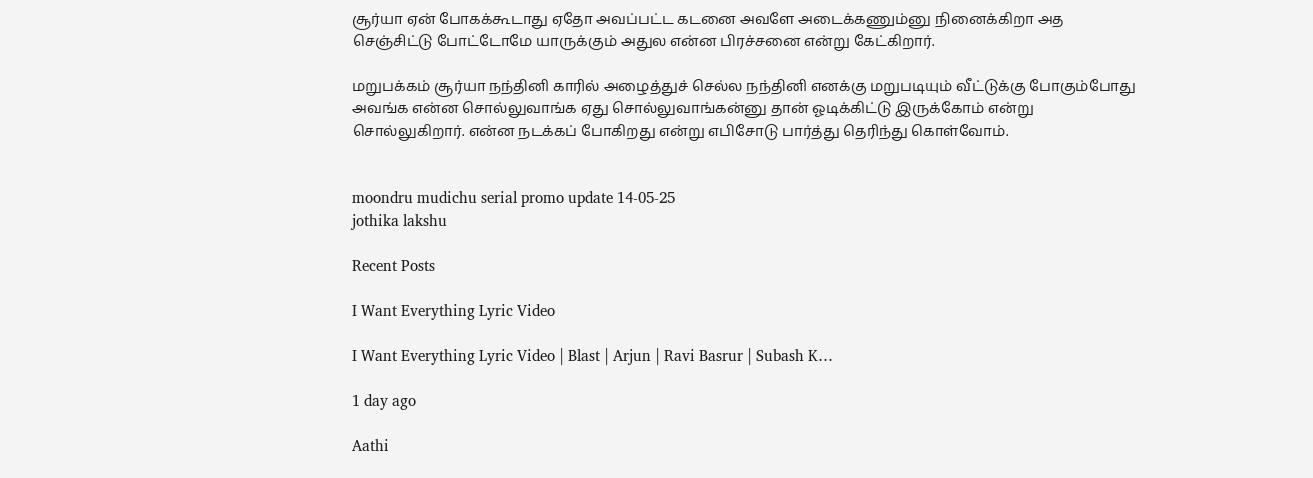சூர்யா ஏன் போகக்கூடாது ஏதோ அவப்பட்ட கடனை அவளே அடைக்கணும்னு நினைக்கிறா அத செஞ்சிட்டு போட்டோமே யாருக்கும் அதுல என்ன பிரச்சனை என்று கேட்கிறார்.

மறுபக்கம் சூர்யா நந்தினி காரில் அழைத்துச் செல்ல நந்தினி எனக்கு மறுபடியும் வீட்டுக்கு போகும்போது அவங்க என்ன சொல்லுவாங்க ஏது சொல்லுவாங்கன்னு தான் ஓடிக்கிட்டு இருக்கோம் என்று சொல்லுகிறார். என்ன நடக்கப் போகிறது என்று எபிசோடு பார்த்து தெரிந்து கொள்வோம்.


moondru mudichu serial promo update 14-05-25
jothika lakshu

Recent Posts

I Want Everything Lyric Video

I Want Everything Lyric Video | Blast | Arjun | Ravi Basrur | Subash K…

1 day ago

Aathi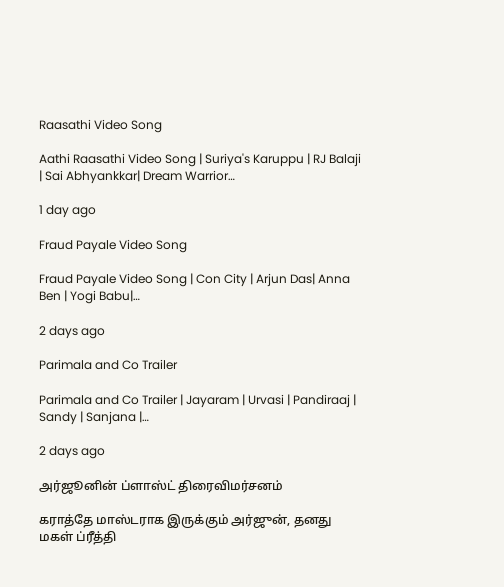Raasathi Video Song

Aathi Raasathi Video Song | Suriya's Karuppu | RJ Balaji | Sai Abhyankkar| Dream Warrior…

1 day ago

Fraud Payale Video Song

Fraud Payale Video Song | Con City | Arjun Das| Anna Ben | Yogi Babu|…

2 days ago

Parimala and Co Trailer

Parimala and Co Trailer | Jayaram | Urvasi | Pandiraaj | Sandy | Sanjana |…

2 days ago

அர்ஜூனின் ப்ளாஸ்ட் திரைவிமர்சனம்

கராத்தே மாஸ்டராக இருக்கும் அர்ஜுன், தனது மகள் ப்ரீத்தி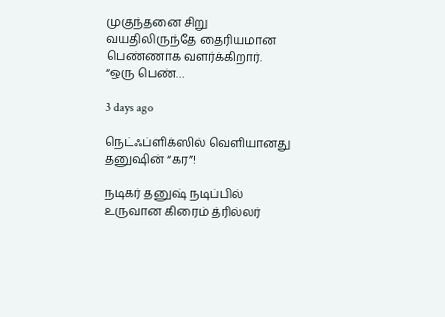முகுந்தனை சிறு வயதிலிருந்தே தைரியமான பெண்ணாக வளர்க்கிறார். “ஒரு பெண்…

3 days ago

நெட்ஃப்ளிக்ஸில் வெளியானது தனுஷின் “கர”!

நடிகர் தனுஷ் நடிப்பில் உருவான கிரைம் த்ரில்லர்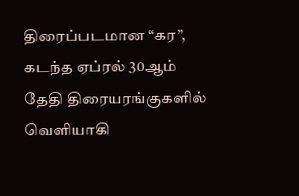திரைப்படமான “கர”, கடந்த ஏப்ரல் 30ஆம் தேதி திரையரங்குகளில் வெளியாகி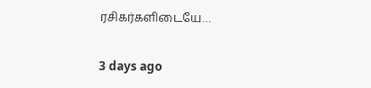ரசிகர்களிடையே…

3 days ago